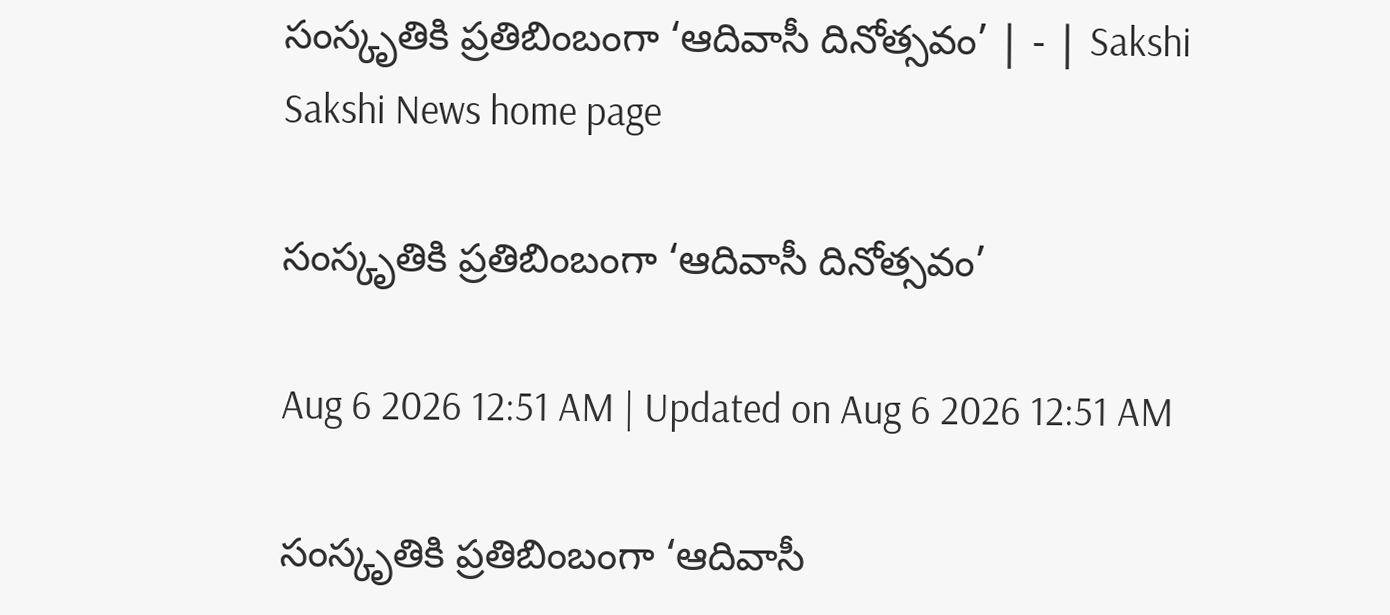సంస్కృతికి ప్రతిబింబంగా ‘ఆదివాసీ దినోత్సవం’ | - | Sakshi
Sakshi News home page

సంస్కృతికి ప్రతిబింబంగా ‘ఆదివాసీ దినోత్సవం’

Aug 6 2026 12:51 AM | Updated on Aug 6 2026 12:51 AM

సంస్కృతికి ప్రతిబింబంగా ‘ఆదివాసీ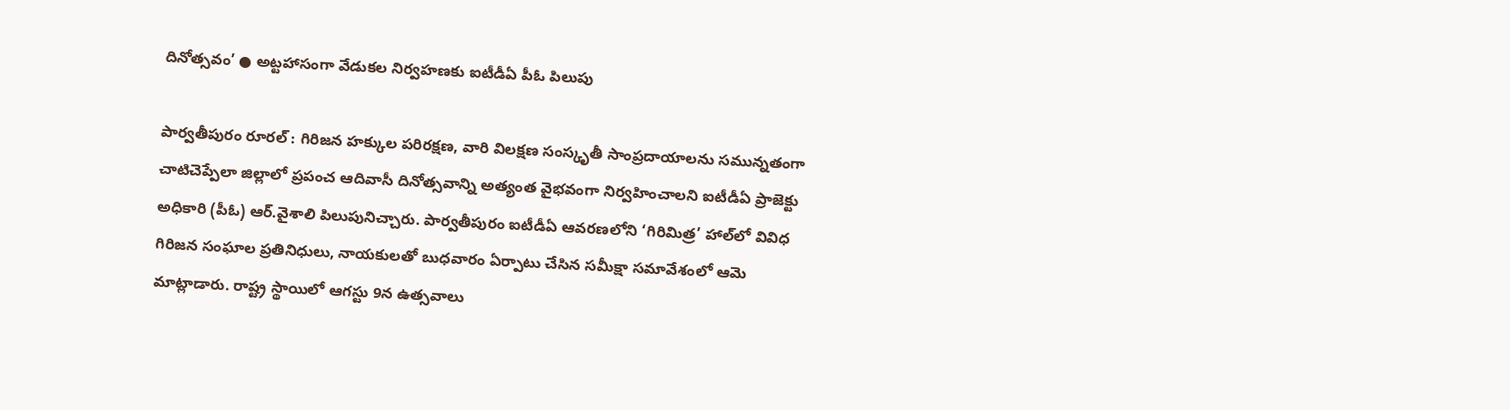దినోత్సవం’ ● అట్టహాసంగా వేడుకల నిర్వహణకు ఐటీడీఏ పీఓ పిలుపు

పార్వతీపురం రూరల్‌ : గిరిజన హక్కుల పరిరక్షణ, వారి విలక్షణ సంస్కృతీ సాంప్రదాయాలను సమున్నతంగా చాటిచెప్పేలా జిల్లాలో ప్రపంచ ఆదివాసీ దినోత్సవాన్ని అత్యంత వైభవంగా నిర్వహించాలని ఐటీడీఏ ప్రాజెక్టు అధికారి (పీఓ) ఆర్‌.వైశాలి పిలుపునిచ్చారు. పార్వతీపురం ఐటీడీఏ ఆవరణలోని ‘గిరిమిత్ర’ హాల్‌లో వివిధ గిరిజన సంఘాల ప్రతినిధులు, నాయకులతో బుధవారం ఏర్పాటు చేసిన సమీక్షా సమావేశంలో ఆమె మాట్లాడారు. రాష్ట్ర స్థాయిలో ఆగస్టు 9న ఉత్సవాలు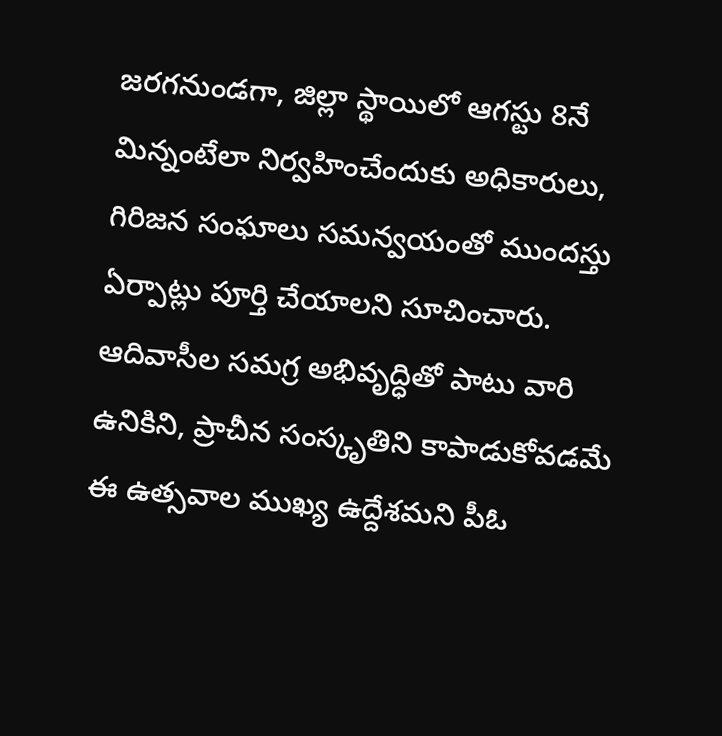జరగనుండగా, జిల్లా స్థాయిలో ఆగస్టు 8నే మిన్నంటేలా నిర్వహించేందుకు అధికారులు, గిరిజన సంఘాలు సమన్వయంతో ముందస్తు ఏర్పాట్లు పూర్తి చేయాలని సూచించారు. ఆదివాసీల సమగ్ర అభివృద్ధితో పాటు వారి ఉనికిని, ప్రాచీన సంస్కృతిని కాపాడుకోవడమే ఈ ఉత్సవాల ముఖ్య ఉద్దేశమని పీఓ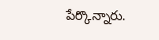పేర్కొన్నారు.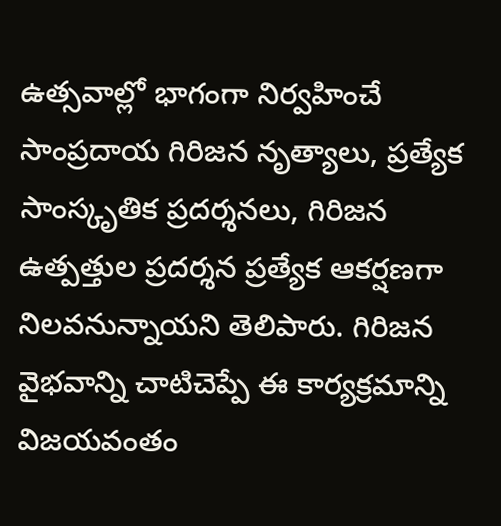ఉత్సవాల్లో భాగంగా నిర్వహించే సాంప్రదాయ గిరిజన నృత్యాలు, ప్రత్యేక సాంస్కృతిక ప్రదర్శనలు, గిరిజన ఉత్పత్తుల ప్రదర్శన ప్రత్యేక ఆకర్షణగా నిలవనున్నాయని తెలిపారు. గిరిజన వైభవాన్ని చాటిచెప్పే ఈ కార్యక్రమాన్ని విజయవంతం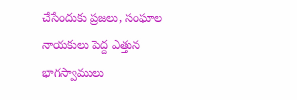చేసేందుకు ప్రజలు, సంఘాల నాయకులు పెద్ద ఎత్తున భాగస్వాములు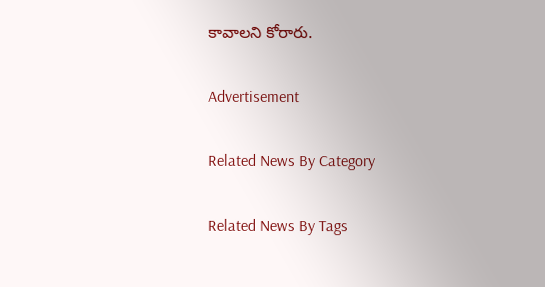కావాలని కోరారు.

Advertisement

Related News By Category

Related News By Tags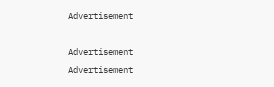Advertisement

Advertisement
Advertisement